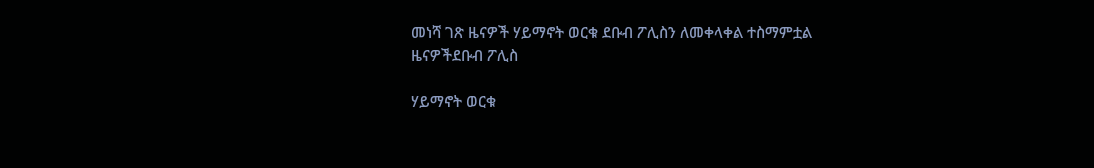መነሻ ገጽ ዜናዎች ሃይማኖት ወርቁ ደቡብ ፖሊስን ለመቀላቀል ተስማምቷል
ዜናዎችደቡብ ፖሊስ

ሃይማኖት ወርቁ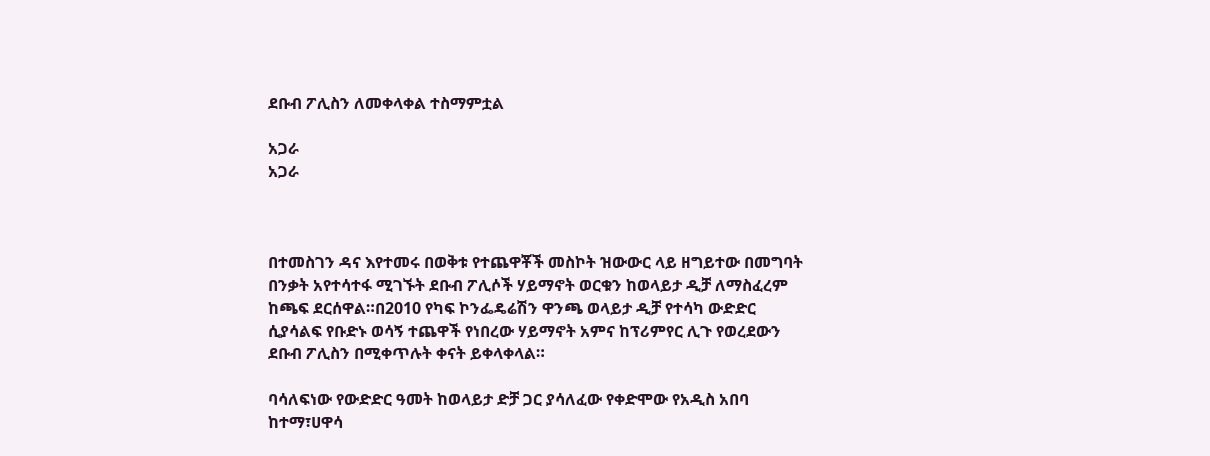ደቡብ ፖሊስን ለመቀላቀል ተስማምቷል

አጋራ
አጋራ



በተመስገን ዳና እየተመሩ በወቅቱ የተጨዋቾች መስኮት ዝውውር ላይ ዘግይተው በመግባት በንቃት አየተሳተፋ ሚገኙት ደቡብ ፖሊሶች ሃይማኖት ወርቁን ከወላይታ ዲቻ ለማስፈረም ከጫፍ ደርሰዋል።በ2010 የካፍ ኮንፌዴሬሽን ዋንጫ ወላይታ ዲቻ የተሳካ ውድድር ሲያሳልፍ የቡድኑ ወሳኝ ተጨዋች የነበረው ሃይማኖት አምና ከፕሪምየር ሊጉ የወረደውን ደቡብ ፖሊስን በሚቀጥሉት ቀናት ይቀላቀላል።

ባሳለፍነው የውድድር ዓመት ከወላይታ ድቻ ጋር ያሳለፈው የቀድሞው የአዲስ አበባ ከተማ፣ሀዋሳ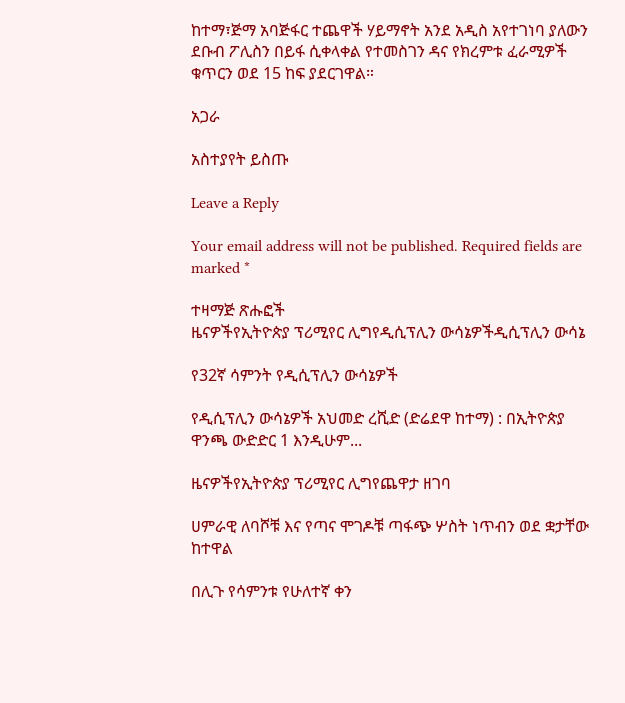ከተማ፣ጅማ አባጅፋር ተጨዋች ሃይማኖት አንደ አዲስ አየተገነባ ያለውን ደቡብ ፖሊስን በይፋ ሲቀላቀል የተመስገን ዳና የክረምቱ ፈራሚዎች ቁጥርን ወደ 15 ከፍ ያደርገዋል።

አጋራ

አስተያየት ይስጡ

Leave a Reply

Your email address will not be published. Required fields are marked *

ተዛማጅ ጽሑፎች
ዜናዎችየኢትዮጵያ ፕሪሚየር ሊግየዲሲፕሊን ውሳኔዎችዲሲፕሊን ውሳኔ

የ32ኛ ሳምንት የዲሲፕሊን ውሳኔዎች

የዲሲፕሊን ውሳኔዎች አህመድ ረሺድ (ድሬደዋ ከተማ) : በኢትዮጵያ ዋንጫ ውድድር 1 እንዲሁም...

ዜናዎችየኢትዮጵያ ፕሪሚየር ሊግየጨዋታ ዘገባ

ሀምራዊ ለባሾቹ እና የጣና ሞገዶቹ ጣፋጭ ሦስት ነጥብን ወደ ቋታቸው ከተዋል

በሊጉ የሳምንቱ የሁለተኛ ቀን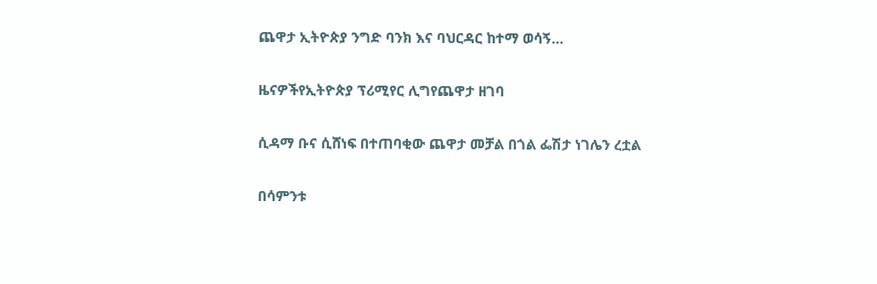ጨዋታ ኢትዮጵያ ንግድ ባንክ እና ባህርዳር ከተማ ወሳኝ...

ዜናዎችየኢትዮጵያ ፕሪሚየር ሊግየጨዋታ ዘገባ

ሲዳማ ቡና ሲሸነፍ በተጠባቂው ጨዋታ መቻል በጎል ፌሽታ ነገሌን ረቷል

በሳምንቱ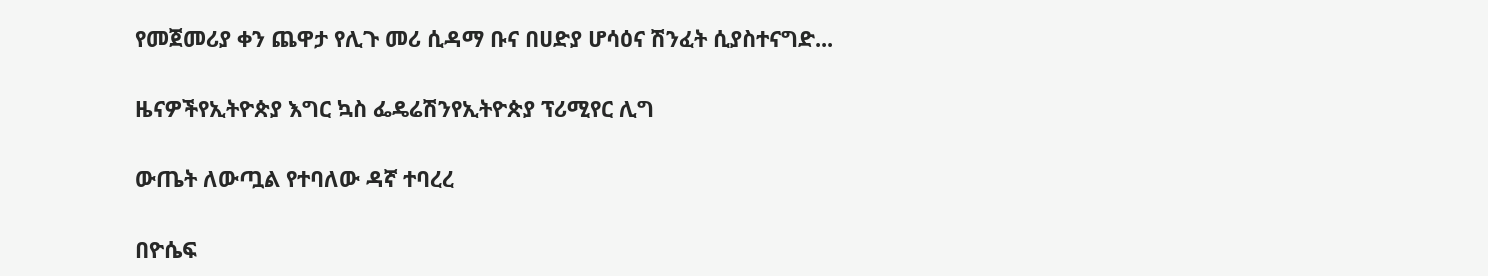የመጀመሪያ ቀን ጨዋታ የሊጉ መሪ ሲዳማ ቡና በሀድያ ሆሳዕና ሽንፈት ሲያስተናግድ...

ዜናዎችየኢትዮጵያ እግር ኳስ ፌዴሬሽንየኢትዮጵያ ፕሪሚየር ሊግ

ውጤት ለውጧል የተባለው ዳኛ ተባረረ

በዮሴፍ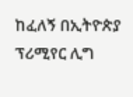ከፈለኝ በኢትዮጵያ ፕሪሚየር ሊግ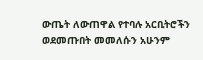ውጤት ለውጠዋል የተባሉ አርቢትሮችን ወደመጡበት መመለሱን አሁንም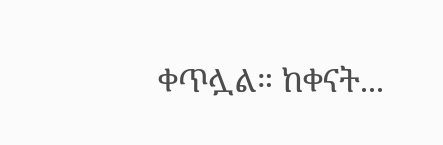ቀጥሏል። ከቀናት...